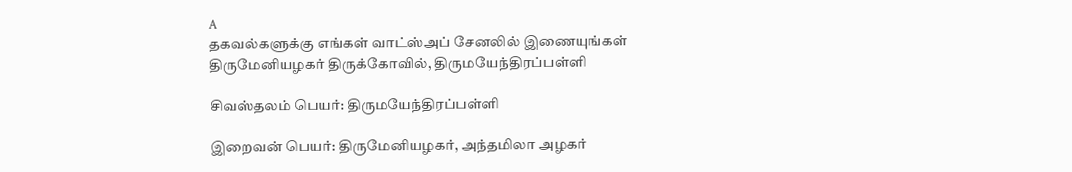A
தகவல்களுக்கு எங்கள் வாட்ஸ்அப் சேனலில் இணையுங்கள்
திருமேனியழகர் திருக்கோவில், திருமயேந்திரப்பள்ளி

சிவஸ்தலம் பெயர்: திருமயேந்திரப்பள்ளி

இறைவன் பெயர்: திருமேனியழகர், அந்தமிலா அழகர்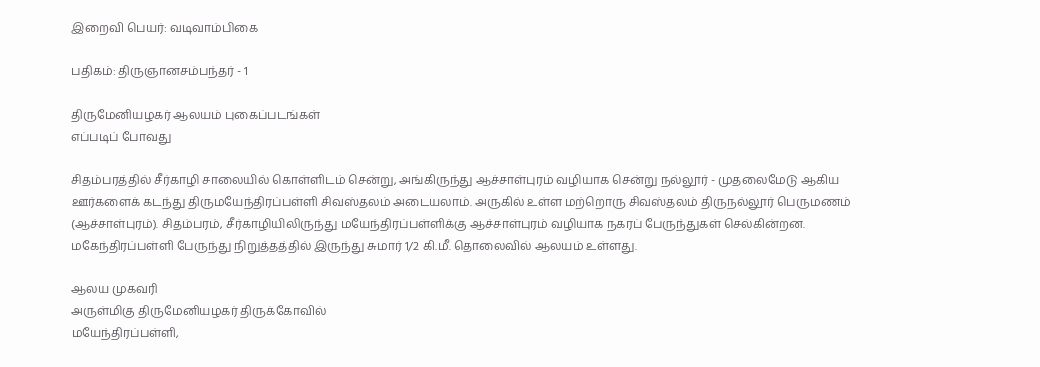இறைவி பெயர்: வடிவாம்பிகை

பதிகம்: திருஞானசம்பந்தர் - 1

திருமேனியழகர் ஆலயம் புகைப்படங்கள்
எப்படிப் போவது

சிதம்பரத்தில் சீர்காழி சாலையில் கொள்ளிடம் சென்று, அங்கிருந்து ஆச்சாள்புரம் வழியாக சென்று நல்லூர் - முதலைமேடு ஆகிய ஊர்களைக் கடந்து திருமயேந்திரப்பள்ளி சிவஸ்தலம் அடையலாம். அருகில் உள்ள மற்றொரு சிவஸ்தலம் திருநல்லூர் பெருமணம் (ஆச்சாள்புரம்). சிதம்பரம், சீர்காழியிலிருந்து மயேந்திரப்பள்ளிக்கு ஆச்சாள்புரம் வழியாக நகரப் பேருந்துகள் செல்கின்றன. மகேந்திரப்பள்ளி பேருந்து நிறுத்தத்தில் இருந்து சுமார் 1/2 கி.மீ. தொலைவில் ஆலயம் உள்ளது.

ஆலய முகவரி
அருள்மிகு திருமேனியழகர் திருக்கோவில்
மயேந்திரப்பள்ளி,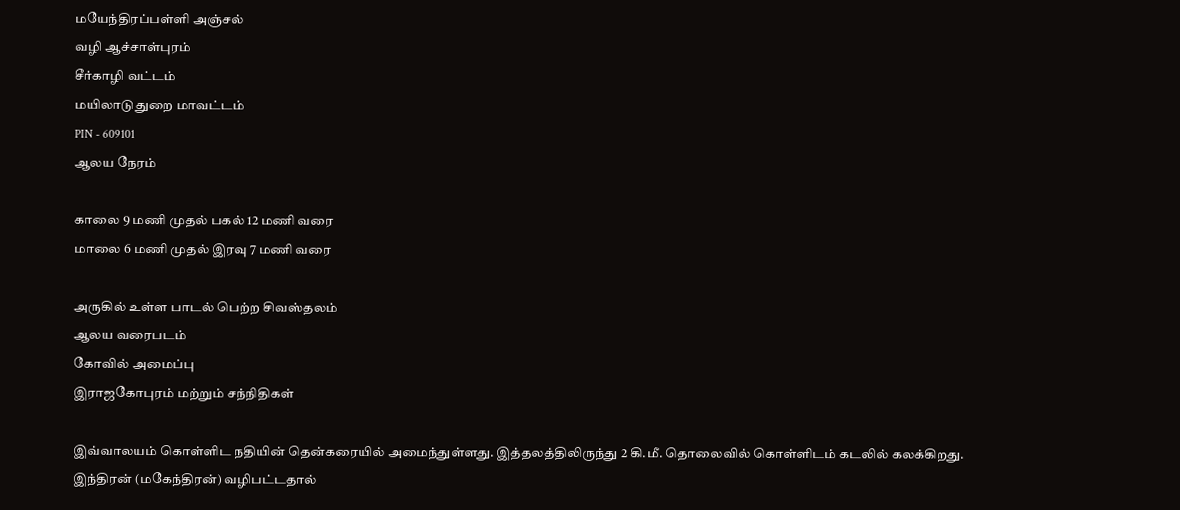மயேந்திரப்பள்ளி அஞ்சல்
வழி ஆச்சாள்புரம்
சீர்காழி வட்டம்
மயிலாடுதுறை மாவட்டம்
PIN - 609101
ஆலய நேரம்

காலை 9 மணி முதல் பகல் 12 மணி வரை
மாலை 6 மணி முதல் இரவு 7 மணி வரை

அருகில் உள்ள பாடல் பெற்ற சிவஸ்தலம்
ஆலய வரைபடம்
கோவில் அமைப்பு
இராஜகோபுரம் மற்றும் சந்நிதிகள்

இவ்வாலயம் கொள்ளிட நதியின் தென்கரையில் அமைந்துள்ளது. இத்தலத்திலிருந்து 2 கி.மீ. தொலைவில் கொள்ளிடம் கடலில் கலக்கிறது. இந்திரன் (மகேந்திரன்) வழிபட்டதால்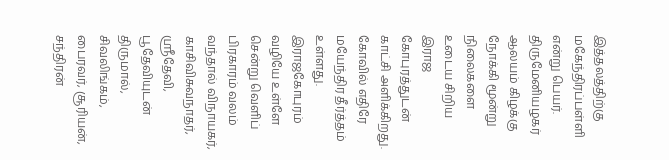இத்தலத்திற்கு மகேந்திரப்பள்ளி என்று பெயர். திருமேனியழகர் ஆலயம் கிழக்கு நோக்கி மூன்று நிலைகளை உடைய சிறிய இராஜ கோபுரத்துடன் காட்சி அளிக்கிறது. கோவில் எதிரே மயேந்திர தீர்த்தம் உள்ளது. இராஜகோபுரம் வழியே உள்ளே சென்று வெளிப் பிரகாரம் வலம் வந்தால் விநாயகர், காசிவிசுவநாதர், ஸ்ரீதேவி, பூதேவியுடன் திருமால், சிவலிங்கம், பைரவர், சூரியன், சந்திரன்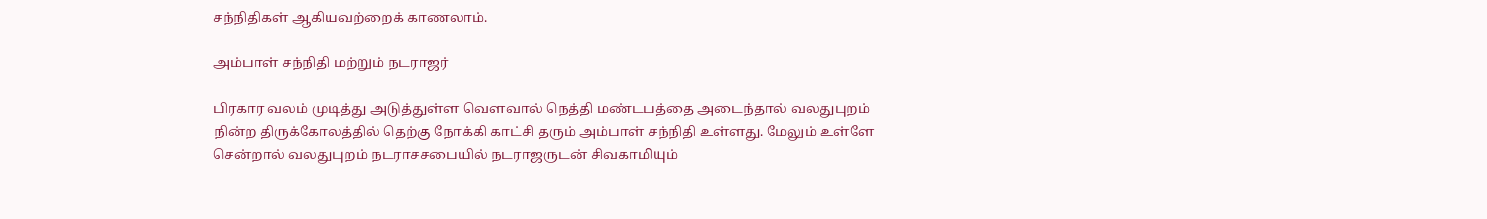சந்நிதிகள் ஆகியவற்றைக் காணலாம்.

அம்பாள் சந்நிதி மற்றும் நடராஜர்

பிரகார வலம் முடித்து அடுத்துள்ள வெளவால் நெத்தி மண்டபத்தை அடைந்தால் வலதுபுறம் நின்ற திருக்கோலத்தில் தெற்கு நோக்கி காட்சி தரும் அம்பாள் சந்நிதி உள்ளது. மேலும் உள்ளே சென்றால் வலதுபுறம் நடராசசபையில் நடராஜருடன் சிவகாமியும்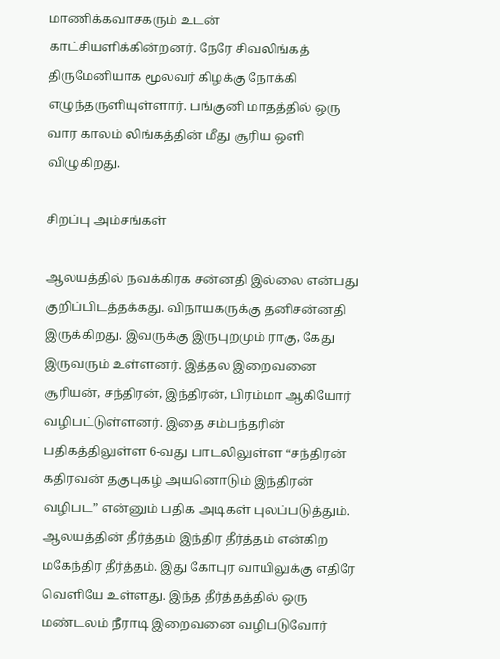மாணிக்கவாசகரும் உடன் காட்சியளிக்கின்றனர். நேரே சிவலிங்கத் திருமேனியாக மூலவர் கிழக்கு நோக்கி எழுந்தருளியுள்ளார். பங்குனி மாதத்தில் ஒரு வார காலம் லிங்கத்தின் மீது சூரிய ஒளி விழுகிறது.

சிறப்பு அம்சங்கள்

ஆலயத்தில் நவக்கிரக சன்னதி இல்லை என்பது குறிப்பிடத்தக்கது. விநாயகருக்கு தனிசன்னதி இருக்கிறது. இவருக்கு இருபுறமும் ராகு, கேது இருவரும் உள்ளனர். இத்தல இறைவனை சூரியன், சந்திரன், இந்திரன், பிரம்மா ஆகியோர் வழிபட்டுள்ளனர். இதை சம்பந்தரின் பதிகத்திலுள்ள 6-வது பாடலிலுள்ள “சந்திரன் கதிரவன் தகுபுகழ் அயனொடும் இந்திரன் வழிபட” என்னும் பதிக அடிகள் புலப்படுத்தும். ஆலயத்தின் தீர்த்தம் இந்திர தீர்த்தம் என்கிற மகேந்திர தீர்த்தம். இது கோபுர வாயிலுக்கு எதிரே வெளியே உள்ளது. இந்த தீர்த்தத்தில் ஒரு மண்டலம் நீராடி இறைவனை வழிபடுவோர்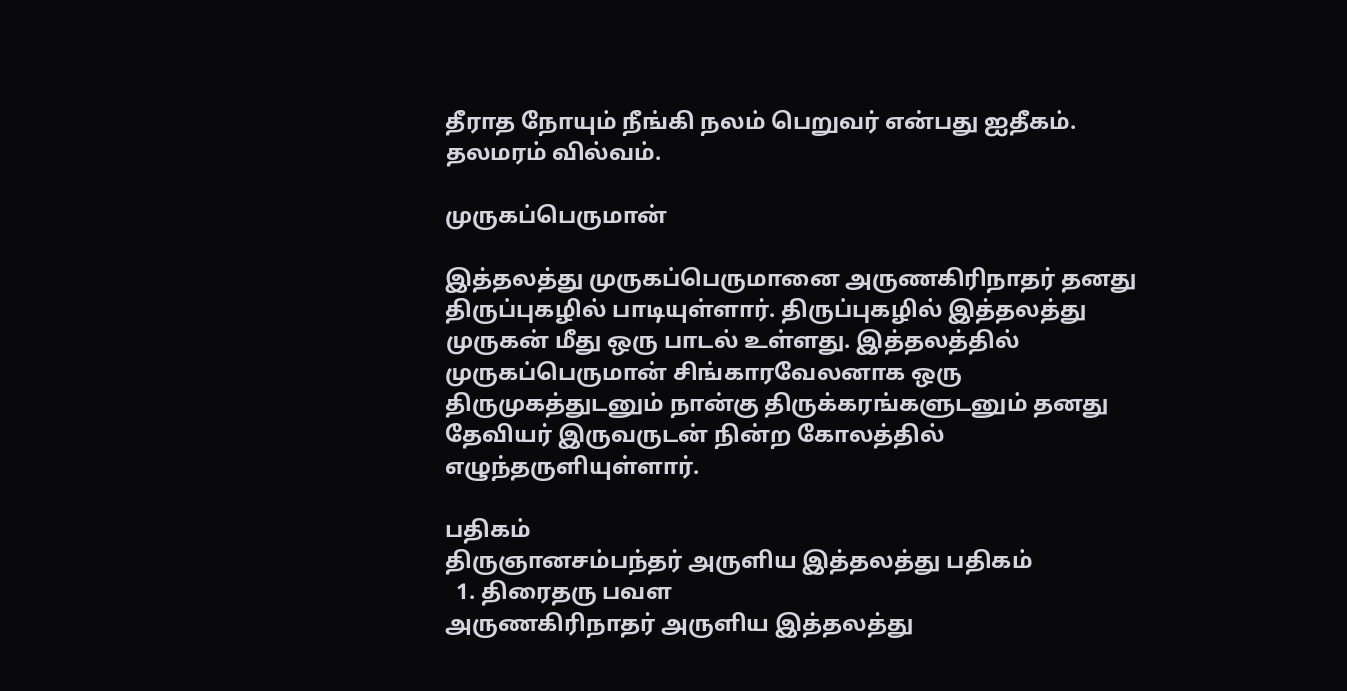தீராத நோயும் நீங்கி நலம் பெறுவர் என்பது ஐதீகம். தலமரம் வில்வம்.

முருகப்பெருமான்

இத்தலத்து முருகப்பெருமானை அருணகிரிநாதர் தனது திருப்புகழில் பாடியுள்ளார். திருப்புகழில் இத்தலத்து முருகன் மீது ஒரு பாடல் உள்ளது. இத்தலத்தில் முருகப்பெருமான் சிங்காரவேலனாக ஒரு திருமுகத்துடனும் நான்கு திருக்கரங்களுடனும் தனது தேவியர் இருவருடன் நின்ற கோலத்தில் எழுந்தருளியுள்ளார்.

பதிகம்
திருஞானசம்பந்தர் அருளிய இத்தலத்து பதிகம்
  1. திரைதரு பவள
அருணகிரிநாதர் அருளிய இத்தலத்து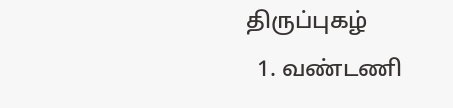திருப்புகழ்
  1. வண்டணி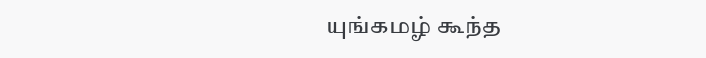யுங்கமழ் கூந்த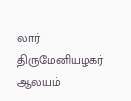லார்
திருமேனியழகர் ஆலயம்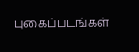புகைப்படங்கள்